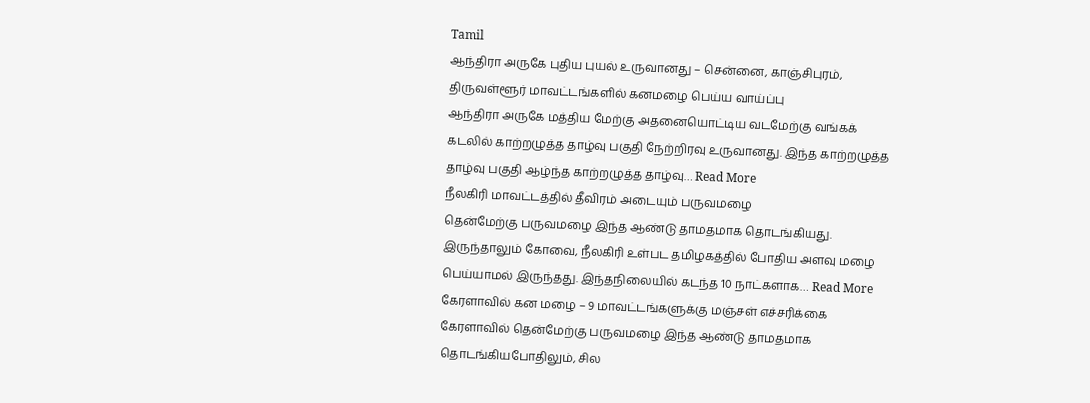Tamil
ஆந்திரா அருகே புதிய புயல் உருவானது – சென்னை, காஞ்சிபுரம், திருவள்ளூர் மாவட்டங்களில் கனமழை பெய்ய வாய்ப்பு
ஆந்திரா அருகே மத்திய மேற்கு அதனையொட்டிய வடமேற்கு வங்கக் கடலில் காற்றழுத்த தாழ்வு பகுதி நேற்றிரவு உருவானது. இந்த காற்றழுத்த தாழ்வு பகுதி ஆழ்ந்த காற்றழுத்த தாழ்வு… Read More
நீலகிரி மாவட்டத்தில் தீவிரம் அடையும் பருவமழை
தென்மேற்கு பருவமழை இந்த ஆண்டு தாமதமாக தொடங்கியது. இருந்தாலும் கோவை, நீலகிரி உள்பட தமிழகத்தில் போதிய அளவு மழை பெய்யாமல் இருந்தது. இந்தநிலையில் கடந்த 10 நாட்களாக… Read More
கேரளாவில் கன மழை – 9 மாவட்டங்களுக்கு மஞ்சள் எச்சரிக்கை
கேரளாவில் தென்மேற்கு பருவமழை இந்த ஆண்டு தாமதமாக தொடங்கியபோதிலும், சில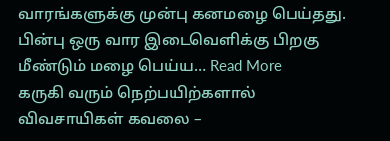வாரங்களுக்கு முன்பு கனமழை பெய்தது. பின்பு ஒரு வார இடைவெளிக்கு பிறகு மீண்டும் மழை பெய்ய… Read More
கருகி வரும் நெற்பயிற்களால் விவசாயிகள் கவலை –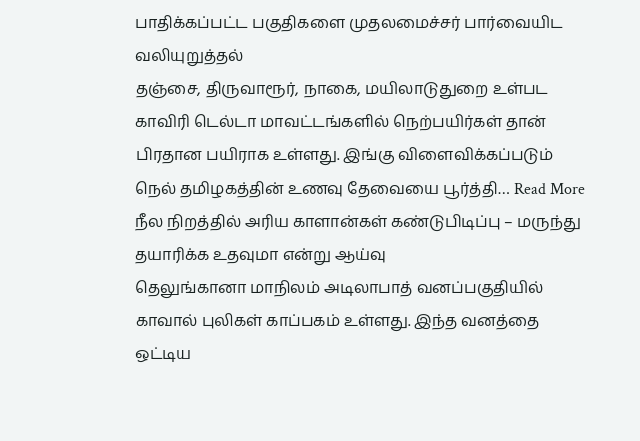பாதிக்கப்பட்ட பகுதிகளை முதலமைச்சர் பார்வையிட வலியுறுத்தல்
தஞ்சை, திருவாரூர், நாகை, மயிலாடுதுறை உள்பட காவிரி டெல்டா மாவட்டங்களில் நெற்பயிர்கள் தான் பிரதான பயிராக உள்ளது. இங்கு விளைவிக்கப்படும் நெல் தமிழகத்தின் உணவு தேவையை பூர்த்தி… Read More
நீல நிறத்தில் அரிய காளான்கள் கண்டுபிடிப்பு – மருந்து தயாரிக்க உதவுமா என்று ஆய்வு
தெலுங்கானா மாநிலம் அடிலாபாத் வனப்பகுதியில் காவால் புலிகள் காப்பகம் உள்ளது. இந்த வனத்தை ஒட்டிய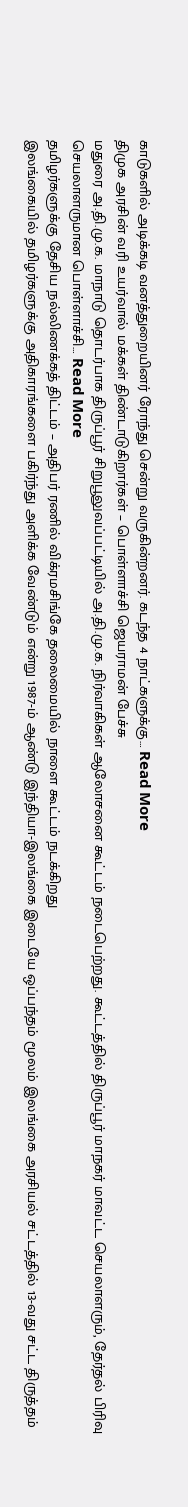காடுகளில் அடிக்கடி வனத்துறையினர் ரோந்து சென்று வருகின்றனர். கடந்த 4 நாட்களுக்கு… Read More
திமுக அரசின் வரி உயர்வால் மக்கள் திண்டாடுகிறார்கள் – பொள்ளாச்சி ஜெயராமன் பேச்சு
மதுரை அ.தி.மு.க. மாநாடு தொடர்பாக திருப்பூர் சிறுபூலுவப்பட்டியில் அ.தி.மு.க. நிர்வாகிகள் ஆலோசனை கூட்டம் நடைபெற்றது. கூட்டத்தில் திருப்பூர் மாநகர் மாவட்ட செயலாளரும், தேர்தல் பிரிவு செயலாளருமான பொள்ளாச்சி… Read More
தமிழர்களுக்கு தேசிய நல்லிணக்கத் திட்டம் – அதிபர் ரணில் விக்ரமசிங்கே தலைமையில் நாளை கூட்டம் நடக்கிறது
இலங்கையில் தமிழர்களுக்கு அதிகாரங்களை பகிர்ந்து அளிக்க வேண்டும் என்று 1987-ம் ஆண்டு இந்தியா-இலங்கை இடையே ஒப்பந்தம் மூலம் இலங்கை அரசியல் சட்டத்தில் 13-வது சட்ட திருத்தம்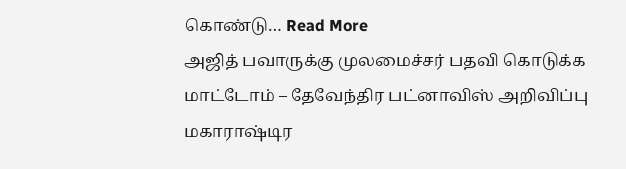கொண்டு… Read More
அஜித் பவாருக்கு முலமைச்சர் பதவி கொடுக்க மாட்டோம் – தேவேந்திர பட்னாவிஸ் அறிவிப்பு
மகாராஷ்டிர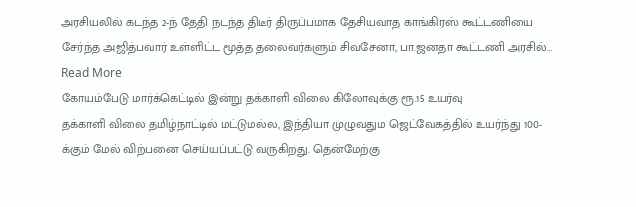அரசியலில் கடந்த 2-ந் தேதி நடந்த திடீர் திருப்பமாக தேசியவாத காங்கிரஸ் கூட்டணியை சேர்ந்த அஜித்பவார் உள்ளிட்ட மூத்த தலைவர்களும் சிவசேனா, பா.ஜனதா கூட்டணி அரசில்… Read More
கோயம்பேடு மார்க்கெட்டில் இன்று தக்காளி விலை கிலோவுக்கு ரூ.15 உயர்வு
தக்காளி விலை தமிழ்நாட்டில் மட்டுமல்ல, இந்தியா முழுவதும ஜெட்வேகத்தில் உயர்ந்து 100-க்கும் மேல் விற்பனை செய்யப்பட்டு வருகிறது. தென்மேற்கு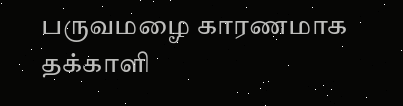பருவமழை காரணமாக தக்காளி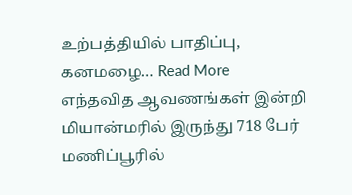உற்பத்தியில் பாதிப்பு, கனமழை… Read More
எந்தவித ஆவணங்கள் இன்றி மியான்மரில் இருந்து 718 பேர் மணிப்பூரில்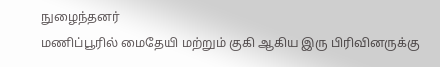நுழைந்தனர்
மணிப்பூரில் மைதேயி மற்றும் குகி ஆகிய இரு பிரிவினருக்கு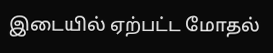இடையில் ஏற்பட்ட மோதல்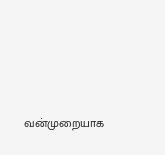வன்முறையாக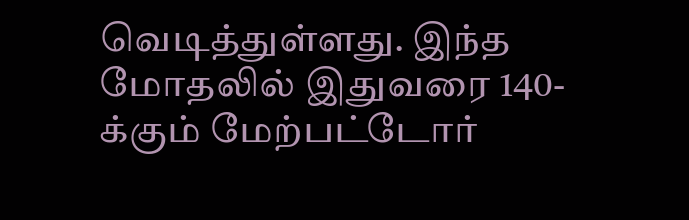வெடித்துள்ளது. இந்த மோதலில் இதுவரை 140-க்கும் மேற்பட்டோர்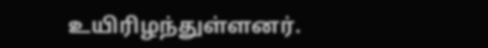உயிரிழந்துள்ளனர்.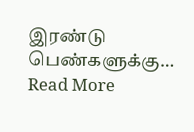இரண்டு பெண்களுக்கு… Read More